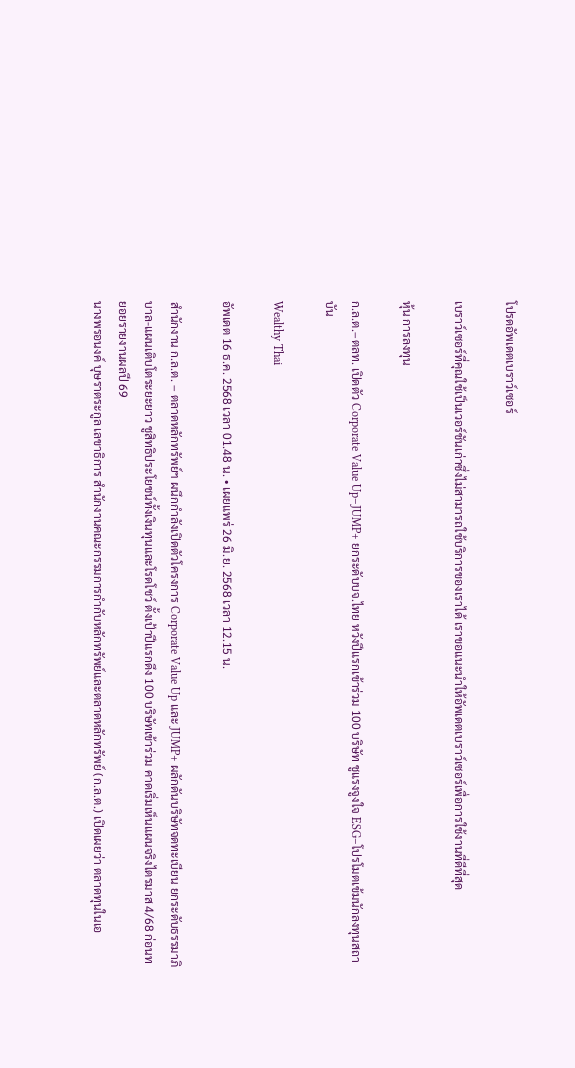โปรดอัพเดตเบราว์เซอร์

เบราว์เซอร์ที่คุณใช้เป็นเวอร์ชันเก่าซึ่งไม่สามารถใช้บริการของเราได้ เราขอแนะนำให้อัพเดตเบราว์เซอร์เพื่อการใช้งานที่ดีที่สุด

หุ้น การลงทุน

ก.ล.ต.–ตลท. เปิดตัว Corporate Value Up–JUMP+ ยกระดับบจ.ไทย หวังปีแรกเข้าร่วม 100 บริษัท ชูแรงจูงใจ ESG–โปรโมตเข้มนักลงทุนสถาบัน

Wealthy Thai

อัพเดต 16 ธ.ค. 2568 เวลา 01.48 น. • เผยแพร่ 26 มิ.ย. 2568 เวลา 12.15 น.

สำนักงาน ก.ล.ต. – ตลาดหลักทรัพย์ฯ ผนึกกำลังเปิดตัวโครงการ Corporate Value Up และ JUMP+ ผลักดันบริษัทจดทะเบียน ยกระดับธรรมาภิบาล-แผนเติบโตระยะยาว ชูสิทธิประโยชน์ทั้งเงินทุนและโรดโชว์ ตั้งเป้าปีแรกดึง 100 บริษัทเข้าร่วม คาดเริ่มเห็นแผนจริงไตรมาส 4/68 ก่อนทยอยรายงานผลปี 69
นางพรอนงค์ บุษราตระกูล เลขาธิการ สำนักงานคณะกรรมการกำกับหลักทรัพย์และตลาดหลักทรัพย์ (ก.ล.ต.) เปิดเผยว่า ตลาดทุนในเอ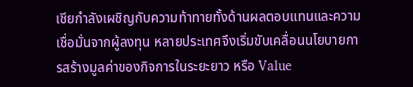เชียกำลังเผชิญกับความท้าทายทั้งด้านผลตอบแทนและความเชื่อมั่นจากผู้ลงทุน หลายประเทศจึงเริ่มขับเคลื่อนนโยบายการสร้างมูลค่าของกิจการในระยะยาว หรือ Value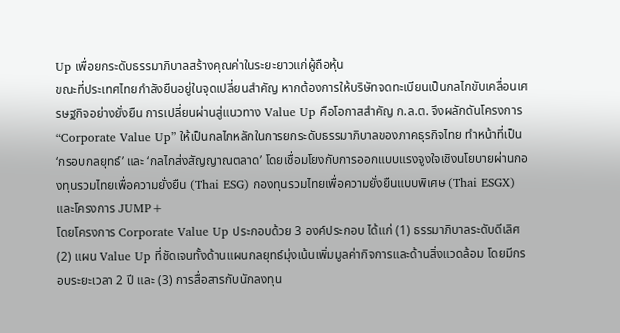Up เพื่อยกระดับธรรมาภิบาลสร้างคุณค่าในระยะยาวแก่ผู้ถือหุ้น
ขณะที่ประเทศไทยกำลังยืนอยู่ในจุดเปลี่ยนสำคัญ หากต้องการให้บริษัทจดทะเบียนเป็นกลไกขับเคลื่อนเศรษฐกิจอย่างยั่งยืน การเปลี่ยนผ่านสู่แนวทาง Value Up คือโอกาสสำคัญ ก.ล.ต. จึงผลักดันโครงการ “Corporate Value Up” ให้เป็นกลไกหลักในการยกระดับธรรมาภิบาลของภาคธุรกิจไทย ทำหน้าที่เป็น ‘กรอบกลยุทธ์’ และ ‘กลไกส่งสัญญาณตลาด’ โดยเชื่อมโยงกับการออกแบบแรงจูงใจเชิงนโยบายผ่านกองทุนรวมไทยเพื่อความยั่งยืน (Thai ESG) กองทุนรวมไทยเพื่อความยั่งยืนแบบพิเศษ (Thai ESGX) และโครงการ JUMP+
โดยโครงการ Corporate Value Up ประกอบด้วย 3 องค์ประกอบ ได้แก่ (1) ธรรมาภิบาลระดับดีเลิศ (2) แผน Value Up ที่ชัดเจนทั้งด้านแผนกลยุทธ์มุ่งเน้นเพิ่มมูลค่ากิจการและด้านสิ่งแวดล้อม โดยมีกรอบระยะเวลา 2 ปี และ (3) การสื่อสารกับนักลงทุน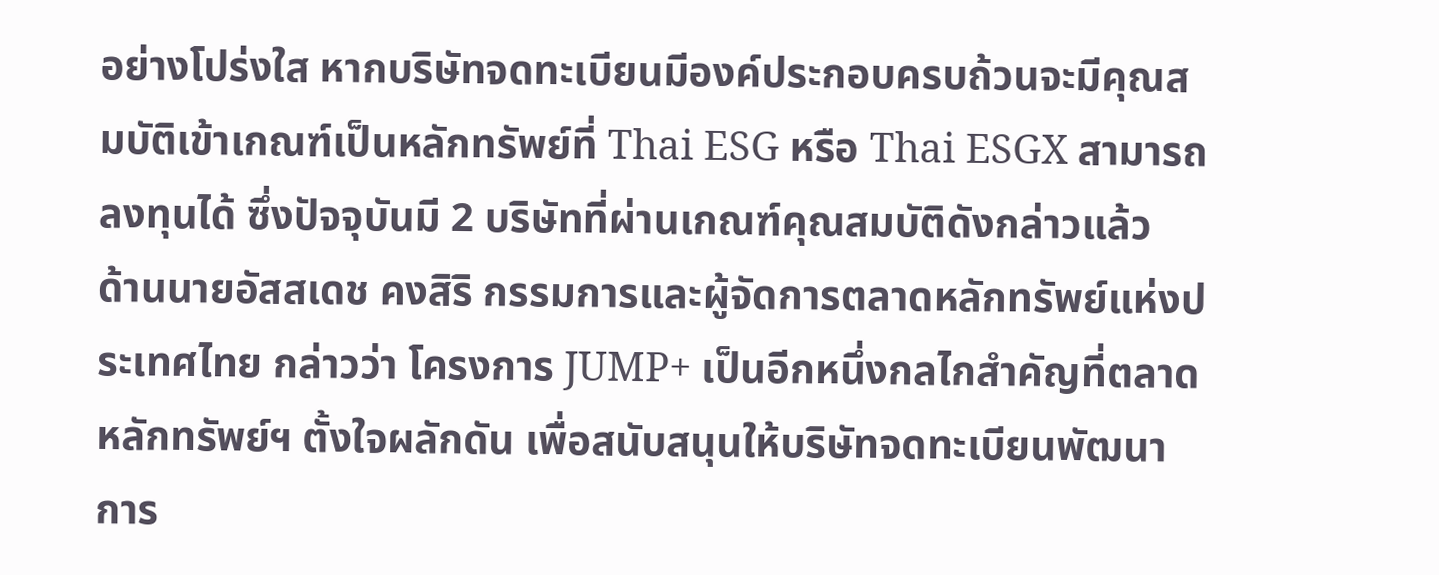อย่างโปร่งใส หากบริษัทจดทะเบียนมีองค์ประกอบครบถ้วนจะมีคุณสมบัติเข้าเกณฑ์เป็นหลักทรัพย์ที่ Thai ESG หรือ Thai ESGX สามารถลงทุนได้ ซึ่งปัจจุบันมี 2 บริษัทที่ผ่านเกณฑ์คุณสมบัติดังกล่าวแล้ว
ด้านนายอัสสเดช คงสิริ กรรมการและผู้จัดการตลาดหลักทรัพย์แห่งประเทศไทย กล่าวว่า โครงการ JUMP+ เป็นอีกหนึ่งกลไกสำคัญที่ตลาดหลักทรัพย์ฯ ตั้งใจผลักดัน เพื่อสนับสนุนให้บริษัทจดทะเบียนพัฒนาการ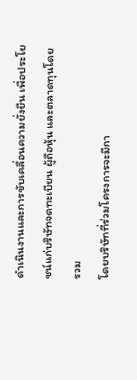ดำเนินงานและการขับเคลื่อนความยั่งยืน เพื่อประโยชน์แก่บริษัทจดทะเบียน ผู้ถือหุ้น และตลาดทุนโดยรวม
โดยบริษัทที่ร่วมโครงการจะมีกา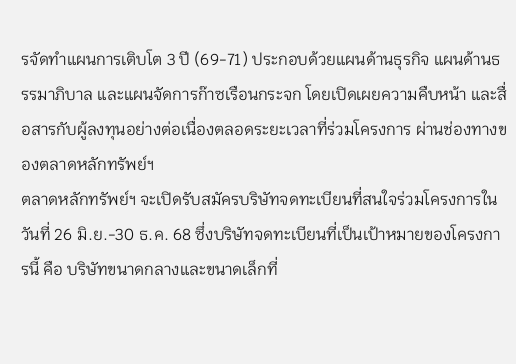รจัดทำแผนการเติบโต 3 ปี (69-71) ประกอบด้วยแผนด้านธุรกิจ แผนด้านธรรมาภิบาล และแผนจัดการก๊าซเรือนกระจก โดยเปิดเผยความคืบหน้า และสื่อสารกับผู้ลงทุนอย่างต่อเนื่องตลอดระยะเวลาที่ร่วมโครงการ ผ่านช่องทางของตลาดหลักทรัพย์ฯ
ตลาดหลักทรัพย์ฯ จะเปิดรับสมัครบริษัทจดทะเบียนที่สนใจร่วมโครงการในวันที่ 26 มิ.ย.-30 ธ.ค. 68 ซึ่งบริษัทจดทะเบียนที่เป็นเป้าหมายของโครงการนี้ คือ บริษัทขนาดกลางและขนาดเล็กที่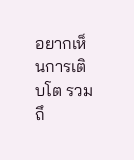อยากเห็นการเติบโต รวมถึ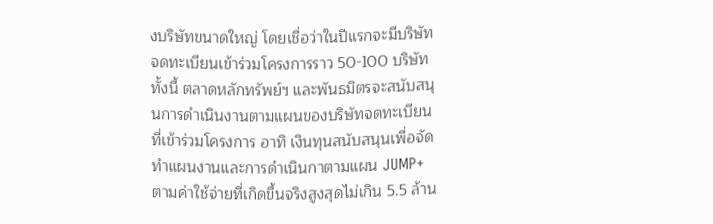งบริษัทขนาดใหญ่ โดยเชื่อว่าในปีแรกจะมีบริษัทจดทะเบียนเข้าร่วมโครงการราว 50-100 บริษัท
ทั้งนี้ ตลาดหลักทรัพย์ฯ และพันธมิตรจะสนับสนุนการดำเนินงานตามแผนของบริษัทจดทะเบียนที่เข้าร่วมโครงการ อาทิ เงินทุนสนับสนุนเพื่อจัดทำแผนงานและการดำเนินกาตามแผน JUMP+ ตามค่าใช้จ่ายที่เกิดขึ้นจริงสูงสุดไม่เกิน 5.5 ล้าน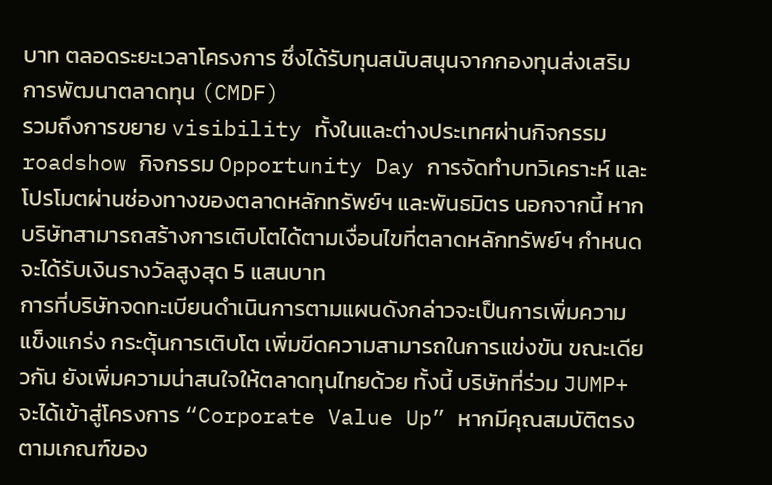บาท ตลอดระยะเวลาโครงการ ซึ่งได้รับทุนสนับสนุนจากกองทุนส่งเสริมการพัฒนาตลาดทุน (CMDF)
รวมถึงการขยาย visibility ทั้งในและต่างประเทศผ่านกิจกรรม roadshow กิจกรรม Opportunity Day การจัดทำบทวิเคราะห์ และโปรโมตผ่านช่องทางของตลาดหลักทรัพย์ฯ และพันธมิตร นอกจากนี้ หากบริษัทสามารถสร้างการเติบโตได้ตามเงื่อนไขที่ตลาดหลักทรัพย์ฯ กำหนดจะได้รับเงินรางวัลสูงสุด 5 แสนบาท
การที่บริษัทจดทะเบียนดำเนินการตามแผนดังกล่าวจะเป็นการเพิ่มความแข็งแกร่ง กระตุ้นการเติบโต เพิ่มขีดความสามารถในการแข่งขัน ขณะเดียวกัน ยังเพิ่มความน่าสนใจให้ตลาดทุนไทยด้วย ทั้งนี้ บริษัทที่ร่วม JUMP+ จะได้เข้าสู่โครงการ “Corporate Value Up” หากมีคุณสมบัติตรงตามเกณฑ์ของ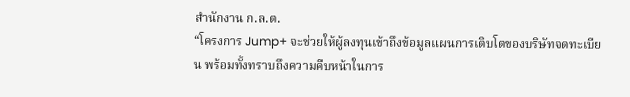สำนักงาน ก.ล.ต.
“โครงการ Jump+ จะช่วยให้ผู้ลงทุนเข้าถึงข้อมูลแผนการเติบโตของบริษัทจดทะเบียน พร้อมทั้งทราบถึงความคืบหน้าในการ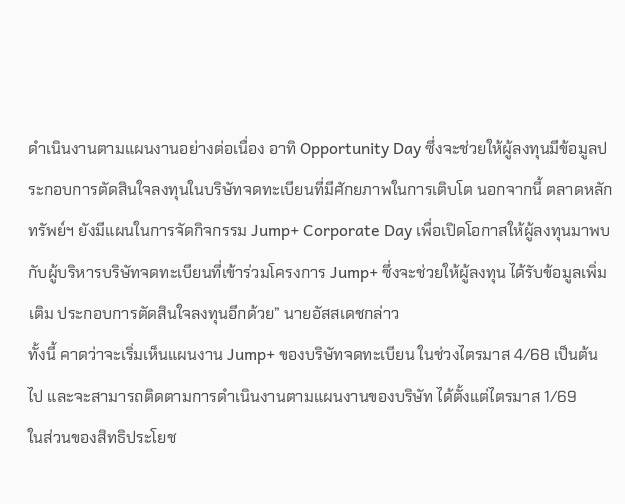ดำเนินงานตามแผนงานอย่างต่อเนื่อง อาทิ Opportunity Day ซึ่งจะช่วยให้ผู้ลงทุนมีข้อมูลประกอบการตัดสินใจลงทุนในบริษัทจดทะเบียนที่มีศักยภาพในการเติบโต นอกจากนี้ ตลาดหลักทรัพย์ฯ ยังมีแผนในการจัดกิจกรรม Jump+ Corporate Day เพื่อเปิดโอกาสให้ผู้ลงทุนมาพบกับผู้บริหารบริษัทจดทะเบียนที่เข้าร่วมโครงการ Jump+ ซึ่งจะช่วยให้ผู้ลงทุน ได้รับข้อมูลเพิ่มเติม ประกอบการตัดสินใจลงทุนอีกด้วย” นายอัสสเดชกล่าว
ทั้งนี้ คาดว่าจะเริ่มเห็นแผนงาน Jump+ ของบริษัทจดทะเบียน ในช่วงไตรมาส 4/68 เป็นต้นไป และจะสามารถติดตามการดำเนินงานตามแผนงานของบริษัท ได้ตั้งแต่ไตรมาส 1/69
ในส่วนของสิทธิประโยช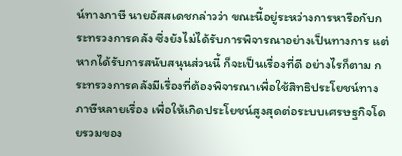น์ทางภาษี นายอัสสเดชกล่าวว่า ขณะนี้อยู่ระหว่างการหารือกับกระทรวงการคลัง ซึ่งยังไม่ได้รับการพิจารณาอย่างเป็นทางการ แต่หากได้รับการสนับสนุนส่วนนี้ ก็จะเป็นเรื่องที่ดี อย่างไรก็ตาม กระทรวงการคลังมีเรื่องที่ต้องพิจารณาเพื่อใช้สิทธิประโยชน์ทางภาษีหลายเรื่อง เพื่อให้เกิดประโยชน์สูงสุดต่อระบบเศรษฐกิจโดยรวมของ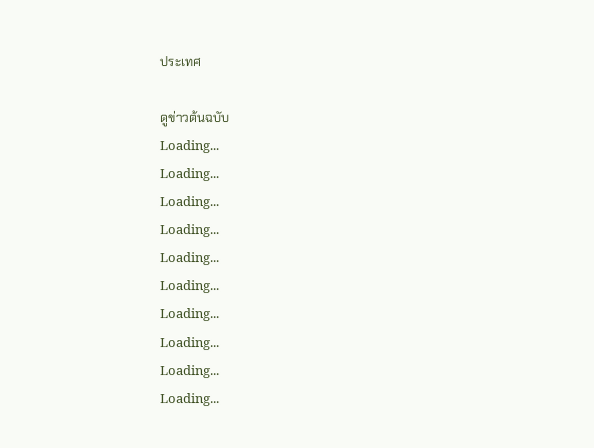ประเทศ

ดูข่าวต้นฉบับ
Loading...
Loading...
Loading...
Loading...
Loading...
Loading...
Loading...
Loading...
Loading...
Loading...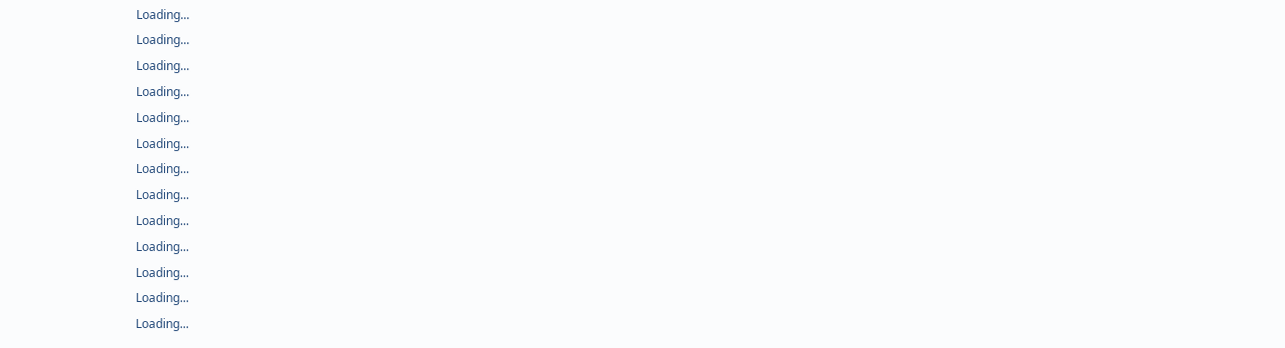Loading...
Loading...
Loading...
Loading...
Loading...
Loading...
Loading...
Loading...
Loading...
Loading...
Loading...
Loading...
Loading...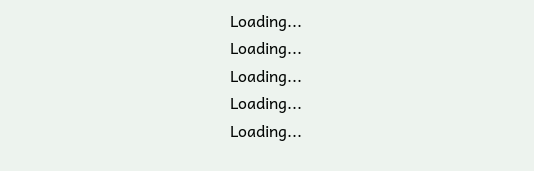Loading...
Loading...
Loading...
Loading...
Loading...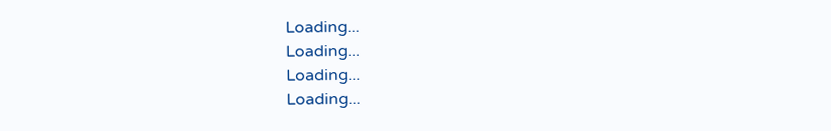Loading...
Loading...
Loading...
Loading...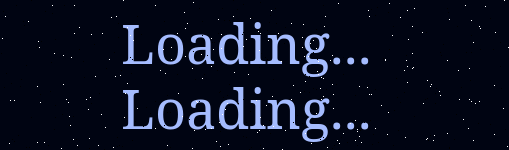Loading...
Loading...